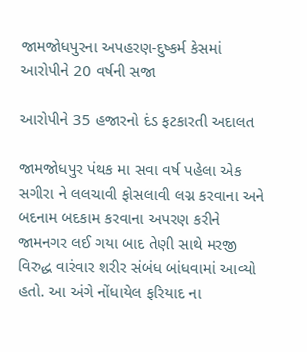જામજોધપુરના અપહરણ-દુષ્કર્મ કેસમાં આરોપીને 20 વર્ષની સજા

આરોપીને 35 હજારનો દંડ ફટકારતી અદાલત

જામજોધપુર પંથક મા સવા વર્ષ પહેલા એક સગીરા ને લલચાવી ફોસલાવી લગ્ન કરવાના અને બદનામ બદકામ કરવાના અપરણ કરીને જામનગર લઈ ગયા બાદ તેણી સાથે મરજી વિરુદ્ધ વારંવાર શરીર સંબંધ બાંધવામાં આવ્યો હતો. આ અંગે નોંધાયેલ ફરિયાદ ના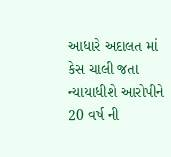આધારે અદાલત માં કેસ ચાલી જતા ન્યાયાધીશે આરોપીને 20 વર્ષ ની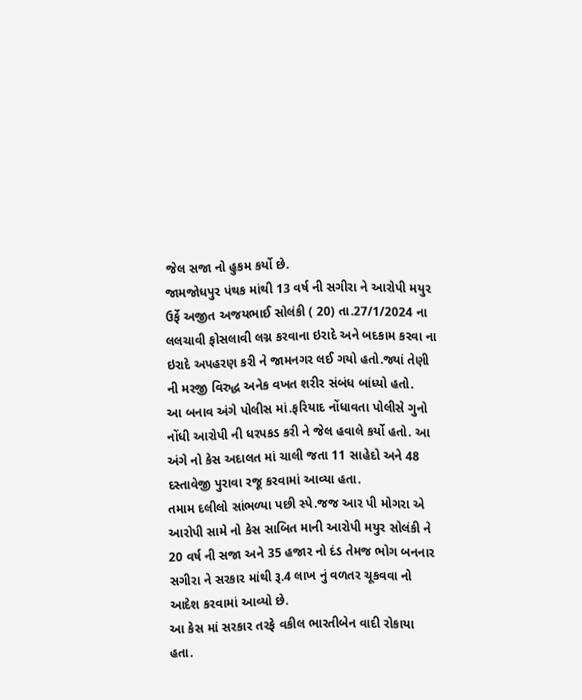જેલ સજા નો હુકમ કર્યો છે.
જામજોધપુર પંથક માંથી 13 વર્ષ ની સગીરા ને આરોપી મયુર ઉર્ફે અજીત અજયભાઈ સોલંકી ( 20) તા.27/1/2024 ના લલચાવી ફોસલાવી લગ્ન કરવાના ઇરાદે અને બદકામ કરવા ના ઇરાદે અપહરણ કરી ને જામનગર લઈ ગયો હતો.જ્યાં તેણી ની મરજી વિરુદ્ધ અનેક વખત શરીર સંબંધ બાંધ્યો હતો.
આ બનાવ અંગે પોલીસ માં.ફરિયાદ નોંધાવતા પોલીસે ગુનો નોંધી આરોપી ની ધરપકડ કરી ને જેલ હવાલે કર્યો હતો. આ અંગે નો કેસ અદાલત માં ચાલી જતા 11 સાહેદો અને 48 દસ્તાવેજી પુરાવા રજૂ કરવામાં આવ્યા હતા.
તમામ દલીલો સાંભળ્યા પછી સ્પે.જજ આર પી મોગરા એ આરોપી સામે નો કેસ સાબિત માની આરોપી મયુર સોલંકી ને 20 વર્ષ ની સજા અને 35 હજાર નો દંડ તેમજ ભોગ બનનાર સગીરા ને સરકાર માંથી રૂ.4 લાખ નું વળતર ચૂકવવા નો આદેશ કરવામાં આવ્યો છે.
આ કેસ માં સરકાર તરફે વકીલ ભારતીબેન વાદી રોકાયા હતા.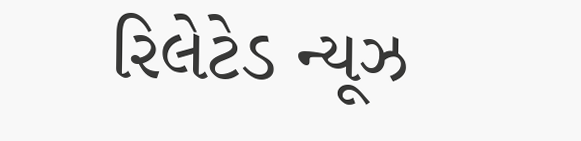રિલેટેડ ન્યૂઝ